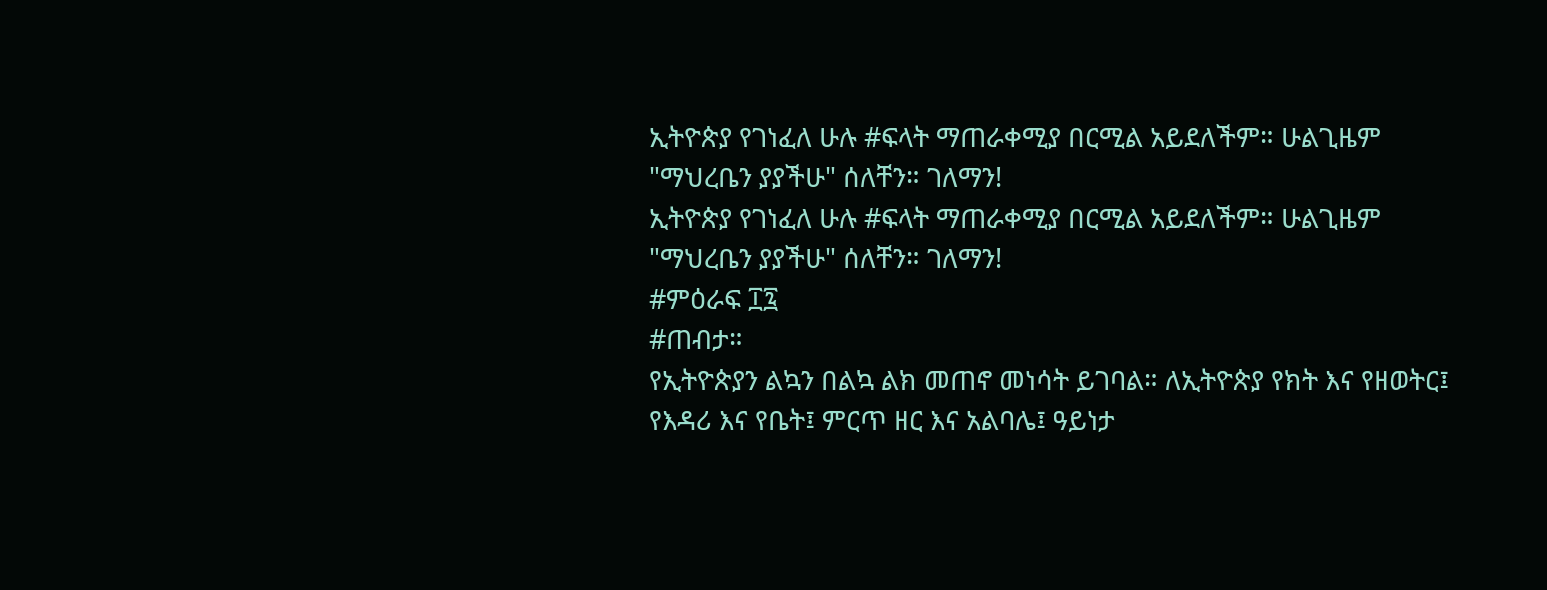ኢትዮጵያ የገነፈለ ሁሉ #ፍላት ማጠራቀሚያ በርሚል አይደለችም። ሁልጊዜም "ማህረቤን ያያችሁ" ሰለቸን። ገለማን!
ኢትዮጵያ የገነፈለ ሁሉ #ፍላት ማጠራቀሚያ በርሚል አይደለችም። ሁልጊዜም "ማህረቤን ያያችሁ" ሰለቸን። ገለማን!
#ምዕራፍ ፲፯
#ጠብታ።
የኢትዮጵያን ልኳን በልኳ ልክ መጠኖ መነሳት ይገባል። ለኢትዮጵያ የክት እና የዘወትር፤ የእዳሪ እና የቤት፤ ምርጥ ዘር እና አልባሌ፤ ዓይነታ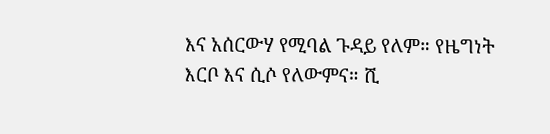እና አሰርውሃ የሚባል ጉዳይ የለም። የዜግነት እርቦ እና ሲሶ የለውምና። ሺ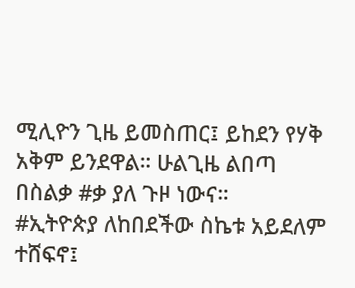ሚሊዮን ጊዜ ይመስጠር፤ ይከደን የሃቅ አቅም ይንደዋል። ሁልጊዜ ልበጣ በስልቃ #ቃ ያለ ጉዞ ነውና።
#ኢትዮጵያ ለከበደችው ስኬቱ አይደለም ተሸፍኖ፤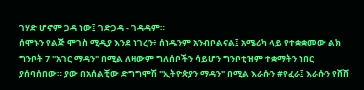ገሃድ ሆኖም ጋዳ ነው፤ ገድጋዳ - ገዳዳም።
ሰሞኑን የልጅ ሞገስ ሚዲያ እንደ ነገረን፥ ሰነዱንም አንብቦልናል፤ አሜሪካ ላይ የተቋቋመው ልክ ግንቦት 7 "አገር ማዳን" በሚል ለዛውም ግለሰቦችን ሳይሆን ግንቦቲዝም ተቋማትን ነበር ያሰባሰበው። ያው በአሰልቺው ድግግሞሽ "ኢትዮጵያን ማዳን" በሚል እራሱን #የፈራ፤ እራሱን የሸሸ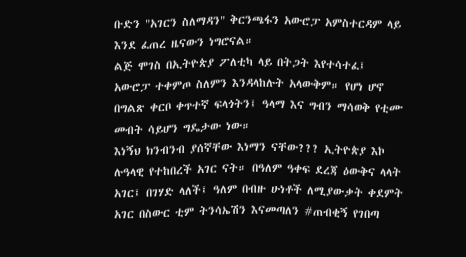ቡድን "አገርን ስለማዳን" ቅርንጫፋን አውሮፓ አምስተርዳም ላይ እንደ ፈጠረ ዜናውን ነግሮናል።
ልጅ ሞገስ በኢትዮጵያ ፖለቲካ ላይ በትጋት እየተሳተፈ፤ አውሮፓ ተቀምጦ ስለምን እንዳላከሉት አላውቅም። የሆነ ሆኖ በግልጽ ቀርቦ ቀጥተኛ ፍላጎትን፤ ዓላማ እና ግብን ማሳወቅ የቲሙ መብት ሳይሆን ግዴታው ነው።
እነኝህ ክንብንብ ያሰኛቸው እነማን ናቸው??? ኢትዮጵያ እኮ ሉዓላዊ የተከበረች አገር ናት። በዓለም ዓቀፍ ደረጃ ዕውቅና ላላት አገር፤ በገሃድ ላለች፤ ዓለም በብዙ ሁነቶች ለሚያውቃት ቀደምት አገር በስውር ቲም ትንሳኤሽን እናመጣለን #ጠብቂኝ የገበጣ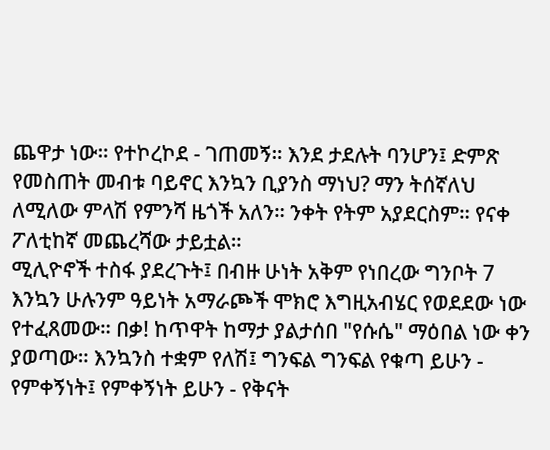ጨዋታ ነው። የተኮረኮደ - ገጠመኝ። እንደ ታደሉት ባንሆን፤ ድምጽ የመስጠት መብቱ ባይኖር እንኳን ቢያንስ ማነህ? ማን ትሰኛለህ ለሚለው ምላሽ የምንሻ ዜጎች አለን። ንቀት የትም አያደርስም። የናቀ ፖለቲከኛ መጨረሻው ታይቷል።
ሚሊዮኖች ተስፋ ያደረጉት፤ በብዙ ሁነት አቅም የነበረው ግንቦት 7 እንኳን ሁሉንም ዓይነት አማራጮች ሞክሮ እግዚአብሄር የወደደው ነው የተፈጸመው። በቃ! ከጥዋት ከማታ ያልታሰበ "የሱሴ" ማዕበል ነው ቀን ያወጣው። እንኳንስ ተቋም የለሽ፤ ግንፍል ግንፍል የቁጣ ይሁን - የምቀኝነት፤ የምቀኝነት ይሁን - የቅናት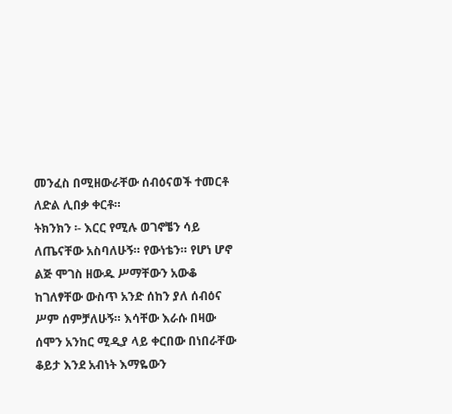መንፈስ በሚዘውራቸው ሰብዕናወች ተመርቶ ለድል ሊበቃ ቀርቶ።
ትክንክን ፡- እርር የሚሉ ወገኖቼን ሳይ ለጤናቸው አስባለሁኝ። የውነቴን። የሆነ ሆኖ ልጅ ሞገስ ዘውዱ ሥማቸውን አውቆ ከገለፃቸው ውስጥ አንድ ሰከን ያለ ሰብዕና ሥም ሰምቻለሁኝ። እሳቸው እራሱ በዛው ሰሞን አንከር ሚዲያ ላይ ቀርበው በነበራቸው ቆይታ እንደ አብነት እማዬውን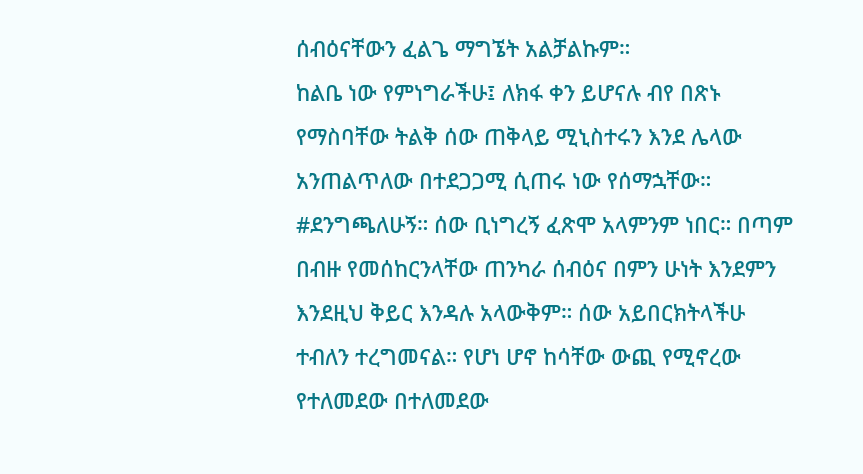ሰብዕናቸውን ፈልጌ ማግኜት አልቻልኩም።
ከልቤ ነው የምነግራችሁ፤ ለክፋ ቀን ይሆናሉ ብየ በጽኑ የማስባቸው ትልቅ ሰው ጠቅላይ ሚኒስተሩን እንደ ሌላው አንጠልጥለው በተደጋጋሚ ሲጠሩ ነው የሰማኋቸው። #ደንግጫለሁኝ። ሰው ቢነግረኝ ፈጽሞ አላምንም ነበር። በጣም በብዙ የመሰከርንላቸው ጠንካራ ሰብዕና በምን ሁነት እንደምን እንደዚህ ቅይር እንዳሉ አላውቅም። ሰው አይበርክትላችሁ ተብለን ተረግመናል። የሆነ ሆኖ ከሳቸው ውጪ የሚኖረው የተለመደው በተለመደው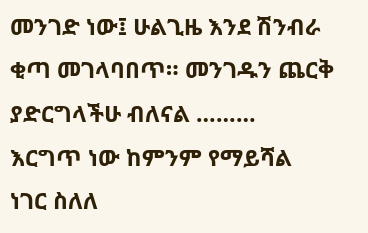መንገድ ነው፤ ሁልጊዜ እንደ ሽንብራ ቂጣ መገላባበጥ። መንገዱን ጨርቅ ያድርግላችሁ ብለናል ………
እርግጥ ነው ከምንም የማይሻል ነገር ስለለ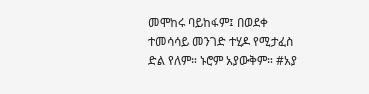መሞከሩ ባይከፋም፤ በወደቀ ተመሳሳይ መንገድ ተሂዶ የሚታፈስ ድል የለም። ኑሮም አያውቅም። #አያ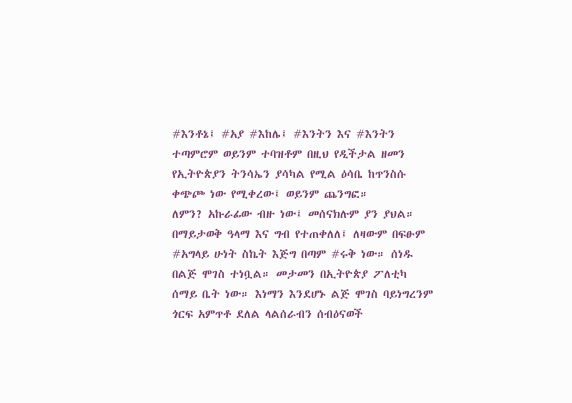#እንቶኔ፤ #አያ #እከሌ፤ #እንትን እና #እንትን ተጣምሮም ወይንም ተባዝቶም በዚህ የዲችታል ዘመን የኢትዮጵያን ትንሳኤን ያሳካል የሚል ዕሳቤ ከጥንስሱ ቀጭጮ ነው የሚቀረው፤ ወይንም ጨንግፎ።
ለምን? አኩራፊው ብዙ ነው፤ መሰናክሉም ያን ያህል። በማይታወቅ ዓላማ እና ግብ የተጠቀለለ፤ ለዛውም በፍፁም #አግላይ ሁነት ስኬት እጅግ በጣም #ሩቅ ነው። ሰነዱ በልጅ ሞገስ ተነቧል። መታመን በኢትዮጵያ ፖለቲካ ሰማይ ቤት ነው። እነማን እንደሆኑ ልጅ ሞገስ ባይነግረንም ጎርፍ አምጥቶ ደለል ላልሰራብን ሰብዕናወች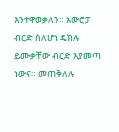እንተዋወቃለን። አውሮፓ ብርድ ስለሆነ ዴክሉ ይሙቃቸው ብርድ እያመጣ ነውና። መጠቅለሉ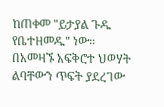ከጠቀመ "ይታያል ጉዱ የቤተዘመዱ" ነው።
በአመዛኙ አፍቅሮተ ህወሃት ልባቸውን ጥፍት ያደረገው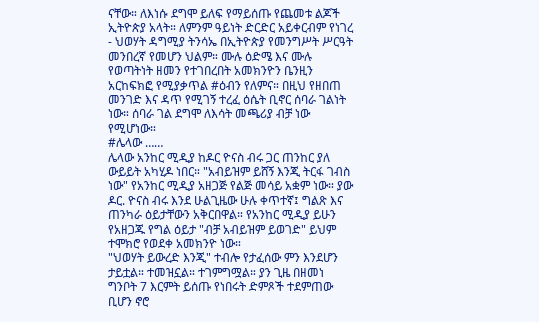ናቸው። ለእነሱ ደግሞ ይለፍ የማይሰጡ የጨመቱ ልጆች ኢትዮጵያ አላት። ለምንም ዓይነት ድርድር አይቀርብም የነገረ - ህወሃት ዳግሚያ ትንሳኤ በኢትዮጵያ የመንግሥት ሥርዓት መንበረኛ የመሆን ህልም። ሙሉ ዕድሜ እና ሙሉ የወጣትነት ዘመን የተገበረበት አመክንዮን ቤንዚን አርከፍክፎ የሚያቃጥል #ዕብን የለምና። በዚህ የዘበጠ መንገድ እና ዳጥ የሚገኝ ተረፈ ዕሴት ቢኖር ሰባራ ገልነት ነው። ሰባራ ገል ደግሞ ለእሳት መጫሪያ ብቻ ነው የሚሆነው።
#ሌላው ……
ሌላው አንከር ሚዲያ ከዶር ዮናስ ብሩ ጋር ጠንከር ያለ ውይይት አካሂዶ ነበር። "አብይዝም ይሸኝ እንጂ ትርፋ ገብስ ነው" የአንከር ሚዲያ አዘጋጅ የልጅ መሳይ አቋም ነው። ያው ዶር. ዮናስ ብሩ እንደ ሁልጊዜው ሁሉ ቀጥተኛ፤ ግልጽ እና ጠንካራ ዕይታቸውን አቅርበዋል። የአንከር ሚዲያ ይሁን የአዘጋጁ የግል ዕይታ "ብቻ አብይዝም ይወገድ" ይህም ተሞክሮ የወደቀ አመክንዮ ነው።
"ህወሃት ይውረድ እንጂ" ተብሎ የታፈሰው ምን እንደሆን ታይቷል። ተመዝኗል። ተገምግሟል። ያን ጊዜ በዘመነ ግንቦት 7 እርምት ይሰጡ የነበሩት ድምጾች ተደምጠው ቢሆን ኖሮ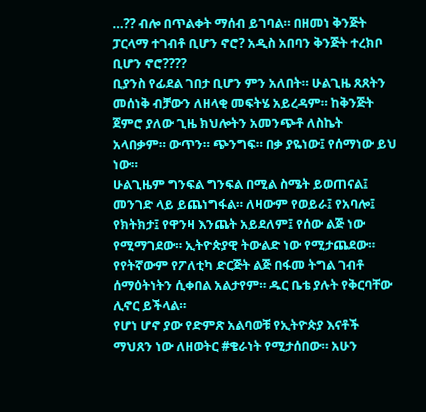…?? ብሎ በጥልቀት ማሰብ ይገባል። በዘመነ ቅንጅት ፓርላማ ተገብቶ ቢሆን ኖሮ? አዲስ አበባን ቅንጅት ተረክቦ ቢሆን ኖሮ????
ቢያንስ የፊደል ገበታ ቢሆን ምን አለበት። ሁልጊዜ ጸጸትን መሰነቅ ብቻውን ለዘላቂ መፍትሄ አይረዳም። ከቅንጅት ጀምሮ ያለው ጊዜ ክህሎትን አመንጭቶ ለስኬት አላበቃም። ውጥን። ጭንግፍ። በቃ ያዬነው፤ የሰማነው ይህ ነው።
ሁልጊዜም ግንፍል ግንፍል በሚል ስሜት ይወጠናል፤ መንገድ ላይ ይጨነግፋል። ለዛውም የወይራ፤ የአባሎ፤ የክትክታ፤ የዋንዛ እንጨት አይደለም፤ የሰው ልጅ ነው የሚማገደው። ኢትዮጵያዊ ትውልድ ነው የሚታጨደው። የየትኛውም የፖለቲካ ድርጅት ልጅ በፋመ ትግል ገብቶ ሰማዕትነትን ሲቀበል አልታየም። ዱር ቤቴ ያሉት የቅርባቸው ሊኖር ይችላል።
የሆነ ሆኖ ያው የድምጽ አልባወቹ የኢትዮጵያ እናቶች ማህጸን ነው ለዘወትር #ቄራነት የሚታሰበው። አሁን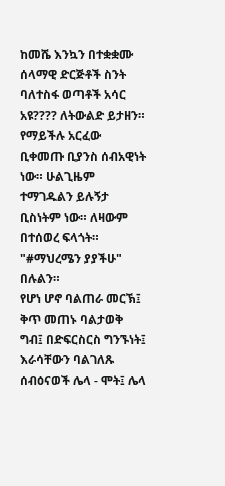ከመሼ እንኳን በተቋቋሙ ሰላማዊ ድርጅቶች ስንት ባለተስፋ ወጣቶች አሳር አዩ???? ለትውልድ ይታዘን። የማይችሉ አርፈው ቢቀመጡ ቢያንስ ሰብአዊነት ነው። ሁልጊዜም ተማገዱልን ይሉኝታ ቢስነትም ነው። ለዛውም በተሰወረ ፍላጎት። "#ማህረሜን ያያችሁ" በሉልን።
የሆነ ሆኖ ባልጠራ መርኽ፤ ቅጥ መጠኑ ባልታወቅ ግብ፤ በድፍርስርስ ግንኙነት፤ እራሳቸውን ባልገለጹ ሰብዕናወች ሌላ - ሞት፤ ሌላ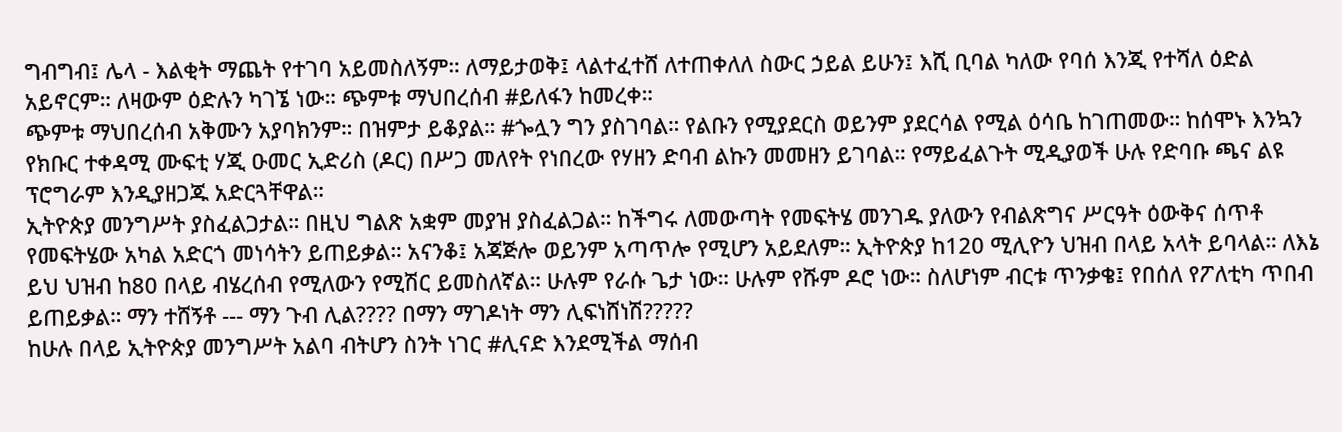ግብግብ፤ ሌላ - እልቂት ማጨት የተገባ አይመስለኝም። ለማይታወቅ፤ ላልተፈተሸ ለተጠቀለለ ስውር ኃይል ይሁን፤ እሺ ቢባል ካለው የባሰ እንጂ የተሻለ ዕድል አይኖርም። ለዛውም ዕድሉን ካገኜ ነው። ጭምቱ ማህበረሰብ #ይለፋን ከመረቀ።
ጭምቱ ማህበረሰብ አቅሙን አያባክንም። በዝምታ ይቆያል። #ጐሏን ግን ያስገባል። የልቡን የሚያደርስ ወይንም ያደርሳል የሚል ዕሳቤ ከገጠመው። ከሰሞኑ እንኳን የክቡር ተቀዳሚ ሙፍቲ ሃጂ ዑመር ኢድሪስ (ዶር) በሥጋ መለየት የነበረው የሃዘን ድባብ ልኩን መመዘን ይገባል። የማይፈልጉት ሚዲያወች ሁሉ የድባቡ ጫና ልዩ ፕሮግራም እንዲያዘጋጁ አድርጓቸዋል።
ኢትዮጵያ መንግሥት ያስፈልጋታል። በዚህ ግልጽ አቋም መያዝ ያስፈልጋል። ከችግሩ ለመውጣት የመፍትሄ መንገዱ ያለውን የብልጽግና ሥርዓት ዕውቅና ሰጥቶ የመፍትሄው አካል አድርጎ መነሳትን ይጠይቃል። አናንቆ፤ አጃጅሎ ወይንም አጣጥሎ የሚሆን አይደለም። ኢትዮጵያ ከ120 ሚሊዮን ህዝብ በላይ አላት ይባላል። ለእኔ ይህ ህዝብ ከ80 በላይ ብሄረሰብ የሚለውን የሚሽር ይመስለኛል። ሁሉም የራሱ ጌታ ነው። ሁሉም የሹም ዶሮ ነው። ስለሆነም ብርቱ ጥንቃቄ፤ የበሰለ የፖለቲካ ጥበብ ይጠይቃል። ማን ተሸኝቶ --- ማን ጉብ ሊል???? በማን ማገዶነት ማን ሊፍነሸነሽ?????
ከሁሉ በላይ ኢትዮጵያ መንግሥት አልባ ብትሆን ስንት ነገር #ሊናድ እንደሚችል ማሰብ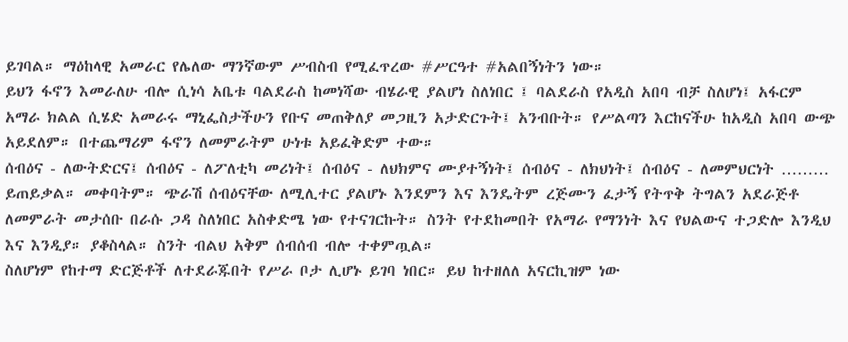ይገባል። ማዕከላዊ አመራር የሌለው ማንኛውም ሥብስብ የሚፈጥረው #ሥርዓተ #አልበኝነትን ነው።
ይህን ፋኖን እመራለሁ ብሎ ሲነሳ አቤቱ ባልደራስ ከመነሻው ብሄራዊ ያልሆነ ስለነበር ፤ ባልደራስ የአዲስ አበባ ብቻ ስለሆነ፤ አፋርም አማራ ክልል ሲሄድ አመራሩ ማኒፌስታችሁን የቡና መጠቅለያ መጋዚን አታድርጉት፤ አንብቡት። የሥልጣን እርከናችሁ ከአዲስ አበባ ውጭ አይደለም። በተጨማሪም ፋኖን ለመምራትም ሁነቱ አይፈቅድም ተው።
ሰብዕና - ለውትድርና፤ ሰብዕና - ለፖለቲካ መሪነት፤ ሰብዕና - ለህክምና ሙያተኝነት፤ ሰብዕና - ለክህነት፤ ሰብዕና - ለመምህርነት ……… ይጠይቃል። መቀባትም። ጭራሽ ሰብዕናቸው ለሚሊተር ያልሆኑ እንደምን እና እንዴትም ረጅሙን ፈታኝ የትጥቅ ትግልን አደራጅቶ ለመምራት መታሰቡ በራሱ ጋዳ ስለነበር አስቀድሜ ነው የተናገርኩት። ስንት የተደከመበት የአማራ የማንነት እና የህልውና ተጋድሎ እንዲህ እና እንዲያ። ያቆስላል። ስንት ብልህ አቅም ሰብሰብ ብሎ ተቀምጧል።
ስለሆነም የከተማ ድርጅቶች ለተደራጁበት የሥራ ቦታ ሊሆኑ ይገባ ነበር። ይህ ከተዘለለ አናርኪዝም ነው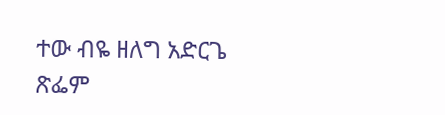ተው ብዬ ዘለግ አድርጌ ጽፌም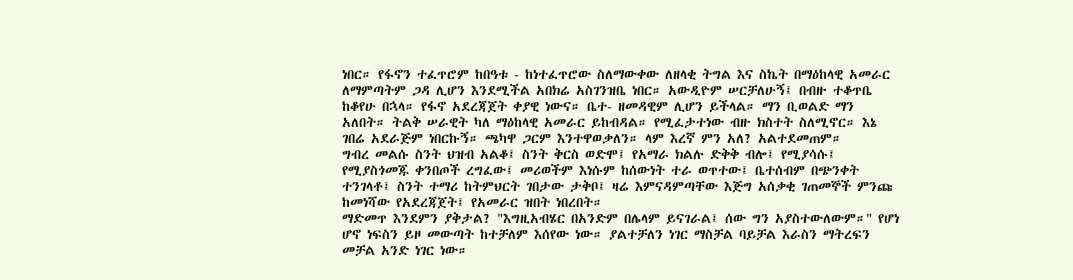ነበር። የፋኖን ተፈጥሮም ከበዓቱ - ከነተፈጥሮው ስለማውቀው ለዘላቂ ትግል እና ስኬት በማዕከላዊ አመራር ለማምጣትም ጋዳ ሊሆን እንደሚችል አበክሬ አስገንዝቤ ነበር። አውዲዮም ሠርቻለሁኝ፤ በብዙ ተቆጥቤ ከቆየሁ በኋላ። የፋኖ አደረጃጀት ቀያዊ ነውና። ቤተ- ዘመዳዊም ሊሆን ይችላል። ማን ቢወልድ ማን አለበት። ትልቅ ሠራዊት ካለ ማዕከላዊ አመራር ይከብዳል። የሚፈታተነው ብዙ ክስተት ስለሚኖር። እኔ ገበሬ አደራጅም ነበርኩኝ። ጫካዋ ጋርም እንተዋወቃለን። ላም እረኛ ምን አለ? አልተደመጠም።
ግብረ መልሱ ስንት ህዝብ አልቆ፤ ስንት ቅርስ ወድሞ፤ የአማራ ክልሉ ድቅቅ ብሎ፤ የሚያሳሱ፤ የሚያስጎመጁ ቀንበጦች ረግፈው፤ መሪወችም እነሱም ከሰውነት ተራ ወጥተው፤ ቤተሰብም በጭንቀት ተንገላቶ፤ ስንት ተማሪ ከትምህርት ገበታው ታቅቦ፤ ዛሬ እምናዳምጣቸው እጅግ አሰቃቂ ገጠመኞች ምንጩ ከመነሻው የአደረጃጀት፤ የአመራር ዝበት ነበረበት።
ማድመጥ እንደምን ያቅታል? "እግዚአብሄር በአንድም በሌላም ይናገራል፤ ሰው ግን አያስተውለውም።" የሆነ ሆኖ ነፍስን ይዞ መውጣት ከተቻለም እሰየው ነው። ያልተቻለን ነገር ማስቻል ባይቻል እራስን ማትረፍን መቻል አንድ ነገር ነው።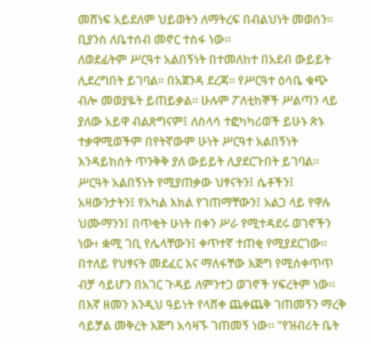መሸነፍ አይደለም ህይወትን ለማትረፍ በብልህነት መወሰን። ቢያንስ ለቤተሰብ መኖር ተስፋ ነው።
ለወደፊትም ሥርዓተ አልበኝነት በተመለከተ በአደብ ውይይት ሊደረግበት ይገባል። በአጀንዳ ደረጃ። የሥርዓተ ዕሳቤ ቁጭ ብሎ መወያዬት ይጠይቃል። ሁሉም ፖለቲከኞች ሥልጣን ላይ ያለው አይዋ ብልጽግናም፤ ለስላሳ ተፎካካሪወች ይሁኑ ጽኑ ተቃዋሚወችም በየትኛውም ሁነት ሥርዓተ አልበኝነት እንዳይከሰት ጥንቅቅ ያለ ውይይት ሊያደርጉበት ይገባል።
ሥርዓት አልበኝነት የሚያጠቃው ህፃናትን፤ ሴቶችን፤ አዛውንታትን፤ የአካል እክል የገጠማቸውን፤ አልጋ ላይ የዋሉ ህሙማንን፤ በጥቂት ሁነት በቀን ሥራ የሚተዳደሩ ወገኖችን ነው፥ ቋሚ ገቢ የሌላቸውን፤ ቀጥተኛ ተጠቂ የሚያደርገው። በተለይ የህፃናት መደፈር እና ማለፋቸው እጅግ የሚሰቀጥጥ ብቻ ሳይሆን በአገር ጉዳይ ለምንተጋ ወገኖች ሃፍረትም ነው። በእኛ ዘመን እንዲህ ዓይነት የላሸቀ ጨቀጨቅ ገጠመኝን ማረቅ ሳይቻል መቅረት እጅግ አሳዛኙ ገጠመኝ ነው። "የዝብሪት ቤት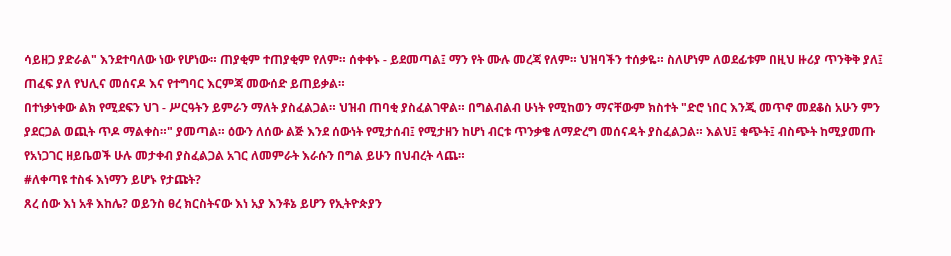ሳይዘጋ ያድራል" እንደተባለው ነው የሆነው። ጠያቂም ተጠያቂም የለም። ሰቀቀኑ - ይደመጣል፤ ማን የት ሙሉ መረጃ የለም። ህዝባችን ተሰቃዬ። ስለሆነም ለወደፊቱም በዚህ ዙሪያ ጥንቅቅ ያለ፤ ጠፈፍ ያለ የህሊና መሰናዶ እና የተግባር እርምጃ መውሰድ ይጠይቃል።
በተነቃነቀው ልክ የሚደፍን ህገ - ሥርዓትን ይምራን ማለት ያስፈልጋል። ህዝብ ጠባቂ ያስፈልገዋል። በግልብልብ ሁነት የሚከወን ማናቸውም ክስተት "ድሮ ነበር እንጂ መጥኖ መደቆስ አሁን ምን ያደርጋል ወጪት ጥዶ ማልቀስ።" ያመጣል። ዕውን ለሰው ልጅ እንደ ሰውነት የሚታሰብ፤ የሚታዘን ከሆነ ብርቱ ጥንቃቄ ለማድረግ መሰናዳት ያስፈልጋል። እልህ፤ ቁጭት፤ ብስጭት ከሚያመጡ የአነጋገር ዘይቤወች ሁሉ መታቀብ ያስፈልጋል አገር ለመምራት እራሱን በግል ይሁን በህብረት ላጨ።
#ለቀጣዩ ተስፋ እነማን ይሆኑ የታጩት?
ጸረ ሰው እነ አቶ እከሌ? ወይንስ ፀረ ክርስትናው እነ አያ እንቶኔ ይሆን የኢትዮጵያን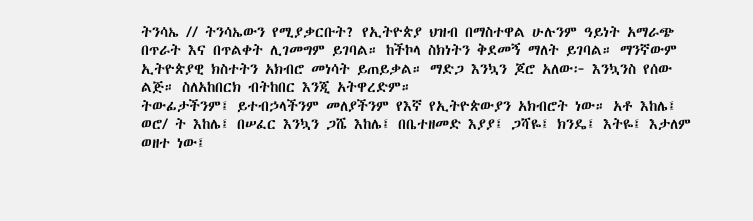ትንሳኤ // ትንሳኤውን የሚያቃርቡት? የኢትዮጵያ ህዝብ በማስተዋል ሁሉንም ዓይነት አማራጭ በጥራት እና በጥልቀት ሊገመግም ይገባል። ከችኮላ ስክነትን ቅደመኝ ማለት ይገባል። ማንኛውም ኢትዮጵያዊ ክስተትን አክብሮ መነሳት ይጠይቃል። ማድጋ እንኳን ጆሮ አለው፦ እንኳንስ የሰው ልጅ። ስለአከበርክ ብትከበር እንጂ አትዋረድም።
ትውፊታችንም፤ ይተብኃላችንም መለያችንም የእኛ የኢትዮጵውያን አክብሮት ነው። አቶ እከሌ፤ ወሮ/ ት እከሌ፤ በሠፈር እንኳን ጋሼ እከሌ፤ በቤተዘመድ እያያ፤ ጋሻዬ፤ ክንዴ፤ እትዬ፤ እታለም ወዘተ ነው፤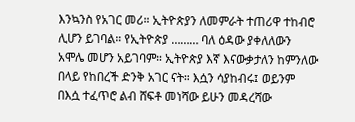እንኳንስ የአገር መሪ። ኢትዮጵያን ለመምራት ተጠሪዋ ተከብሮ ሊሆን ይገባል። የኢትዮጵያ ……… ባለ ዕዳው ያቀለለውን አሞሌ መሆን አይገባም። ኢትዮጵያ እኛ እናውቃታለን ከምንለው በላይ የከበረች ድንቅ አገር ናት። እሷን ሳያከብሩ፤ ወይንም በእሷ ተፈጥሮ ልብ ሸፍቶ መነሻው ይሁን መዳረሻው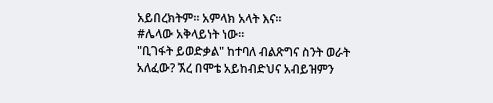አይበረክትም። አምላክ አላት እና።
#ሌላው አቅላይነት ነው።
"ቢገፋት ይወድቃል" ከተባለ ብልጽግና ስንት ወራት አለፈው? ኧረ በሞቴ አይከብድህና አብይዝምን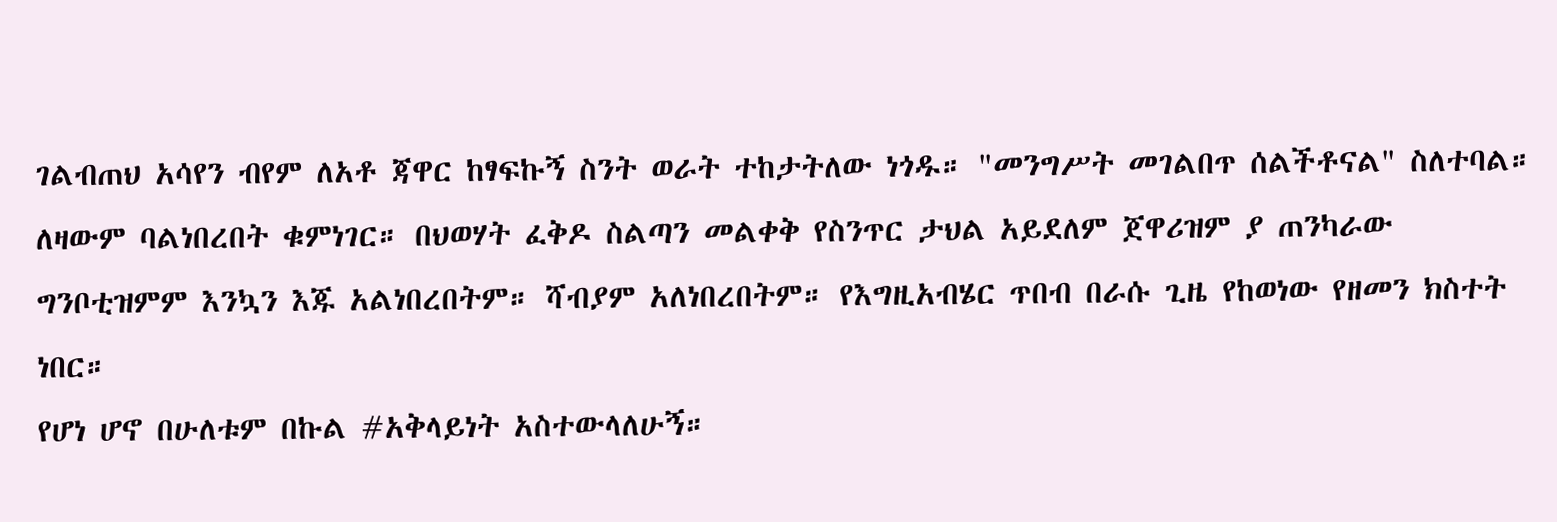ገልብጠህ አሳየን ብየም ለአቶ ጃዋር ከፃፍኩኝ ስንት ወራት ተከታትለው ነጎዱ። "መንግሥት መገልበጥ ሰልችቶናል" ስለተባል። ለዛውም ባልነበረበት ቁምነገር። በህወሃት ፈቅዶ ስልጣን መልቀቅ የስንጥር ታህል አይደለም ጀዋሪዝም ያ ጠንካራው ግንቦቲዝምም እንኳን እጁ አልነበረበትም። ሻብያም አለነበረበትም። የእግዚአብሄር ጥበብ በራሱ ጊዜ የከወነው የዘመን ክስተት ነበር።
የሆነ ሆኖ በሁለቱም በኩል #አቅላይነት አስተውላለሁኝ።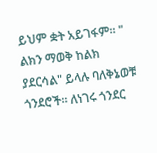ይህም ቋት አይገፋም። " ልክን ማወቅ ከልክ ያደርሳል" ይላሉ ባለቅኔወቹ ጎንደሮች። ለነገሩ ጎንደር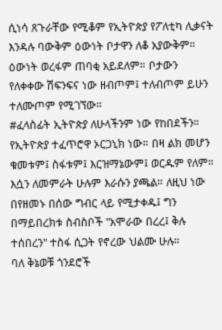ሲነሳ ጸጉራቸው የሚቆም የኢትዮጵያ የፖለቲካ ሊቃናት እንዳሉ ባውቅም ዕውነት ቦታዋን ለቆ አያውቅም። ዕውነት ወረፋም ጠባቂ አይደለም። ቦታውን የለቀቀው ሽፍንፍና ነው ዘብጦም፤ ተለብጦም ይሁን ተለሙጦም የሚገኘው።
#ፈላስፊት ኢትዮጵያ ለሁላችንም ነው የከበደችን።
የኢትዮጵያ ተፈጥሮዋ ኦርጋኒክ ነው። በዛ ልክ መሆን ቁመቱም፤ ስፋቱም፤ እርዝማኔውም፤ ወርዱም የለም። እሷን ለመምራት ሁሉም እራሱን ያጫል። ለዚህ ነው በየዘመኑ በሰው ግብር ላይ የሚታቀዱ፤ ግን በማይበረክቱ ስብስቦች "አሞራው በረረ፤ ቅሉ ተሰበረን" ተስፋ ሲጋት የኖረው ህልሙ ሁሉ።
ባለ ቅኔወቹ ጎንደሮች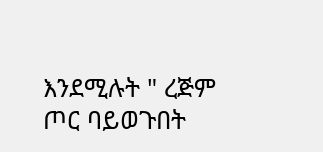እንደሚሉት " ረጅም ጦር ባይወጉበት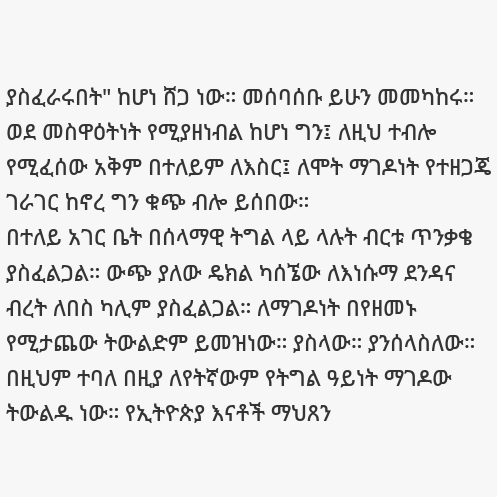ያስፈራሩበት" ከሆነ ሸጋ ነው። መሰባሰቡ ይሁን መመካከሩ። ወደ መስዋዕትነት የሚያዘነብል ከሆነ ግን፤ ለዚህ ተብሎ የሚፈሰው አቅም በተለይም ለእስር፤ ለሞት ማገዶነት የተዘጋጄ ገራገር ከኖረ ግን ቁጭ ብሎ ይሰበው።
በተለይ አገር ቤት በሰላማዊ ትግል ላይ ላሉት ብርቱ ጥንቃቄ ያስፈልጋል። ውጭ ያለው ዴክል ካሰኜው ለእነሱማ ደንዳና ብረት ለበስ ካሊም ያስፈልጋል። ለማገዶነት በየዘመኑ የሚታጨው ትውልድም ይመዝነው። ያስላው። ያንሰላስለው። በዚህም ተባለ በዚያ ለየትኛውም የትግል ዓይነት ማገዶው ትውልዱ ነው። የኢትዮጵያ እናቶች ማህጸን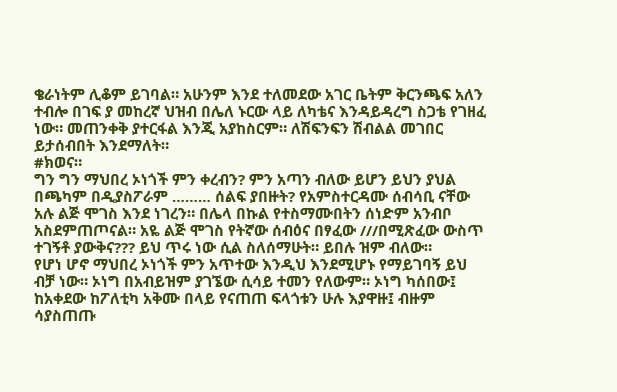ቄራነትም ሊቆም ይገባል። አሁንም እንደ ተለመደው አገር ቤትም ቅርንጫፍ አለን ተብሎ በገፍ ያ መከረኛ ህዝብ በሌለ ኑርው ላይ ለካቴና እንዳይዳረግ ስጋቴ የገዘፈ ነው። መጠንቀቅ ያተርፋል እንጂ አያከስርም። ለሽፍንፍን ሽብልል መገበር ይታሰብበት እንደማለት።
#ክወና።
ግን ግን ማህበረ ኦነጎች ምን ቀረብን? ምን አጣን ብለው ይሆን ይህን ያህል በጫካም በዲያስፖራም ……… ሰልፍ ያበዙት? የአምስተርዳሙ ሰብሳቢ ናቸው አሉ ልጅ ሞገስ እንደ ነገረን። በሌላ በኩል የተስማሙበትን ሰነድም አንብቦ አስደምጠጦናል። አዬ ልጅ ሞገስ የትኛው ሰብዕና በፃፈው ///በሚጽፈው ውስጥ ተገኝቶ ያውቅና??? ይህ ጥሩ ነው ሲል ስለሰማሁት። ይበሉ ዝም ብለው።
የሆነ ሆኖ ማህበረ ኦነጎች ምን አጥተው እንዲህ እንደሚሆኑ የማይገባኝ ይህ ብቻ ነው። ኦነግ በአብይዝም ያገኜው ሲሳይ ተመን የለውም። ኦነግ ካሰበው፤ ከአቀደው ከፖለቲካ አቅሙ በላይ የናጠጠ ፍላጎቱን ሁሉ እያዋዙ፤ ብዙም ሳያስጠጡ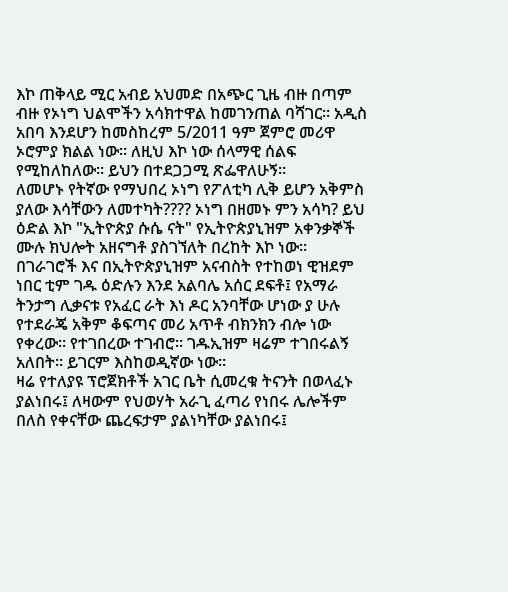እኮ ጠቅላይ ሚር አብይ አህመድ በአጭር ጊዜ ብዙ በጣም ብዙ የኦነግ ህልሞችን አሳክተዋል ከመገንጠል ባሻገር። አዲስ አበባ እንደሆን ከመስከረም 5/2011 ዓም ጀምሮ መሪዋ ኦሮምያ ክልል ነው። ለዚህ እኮ ነው ሰላማዊ ሰልፍ የሚከለከለው። ይህን በተደጋጋሚ ጽፌዋለሁኝ።
ለመሆኑ የትኛው የማህበረ ኦነግ የፖለቲካ ሊቅ ይሆን አቅምስ ያለው እሳቸውን ለመተካት???? ኦነግ በዘመኑ ምን አሳካ? ይህ ዕድል እኮ "ኢትዮጵያ ሱሴ ናት" የኢትዮጵያኒዝም አቀንቃኞች ሙሉ ክህሎት አዘናግቶ ያስገኘለት በረከት እኮ ነው። በገራገሮች እና በኢትዮጵያኒዝም አናብስት የተከወነ ዊዝደም ነበር ቲም ገዱ ዕድሉን እንደ አልባሌ አሰር ደፍቶ፤ የአማራ ትንታግ ሊቃናቱ የአፈር ራት እነ ዶር አንባቸው ሆነው ያ ሁሉ የተደራጄ አቅም ቆፍጣና መሪ አጥቶ ብክንክን ብሎ ነው የቀረው። የተገበረው ተገብሮ። ገዱኢዝም ዛሬም ተገበሩልኝ አለበት። ይገርም እስከወዲኛው ነው።
ዛሬ የተለያዩ ፕሮጀክቶች አገር ቤት ሲመረቁ ትናንት በወላፈኑ ያልነበሩ፤ ለዛውም የህወሃት አራጊ ፈጣሪ የነበሩ ሌሎችም በለስ የቀናቸው ጨረፍታም ያልነካቸው ያልነበሩ፤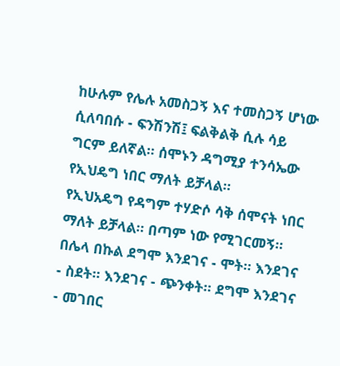ከሁሉም የሌሉ አመስጋኝ እና ተመስጋኝ ሆነው ሲለባበሱ - ፍንሽንሽ፤ ፍልቅልቅ ሲሉ ሳይ ግርም ይለኛል። ሰሞኑን ዳግሚያ ተንሳኤው የኢህዴግ ነበር ማለት ይቻላል።
የኢህአዴግ የዳግም ተሃድሶ ሳቅ ሰሞናት ነበር ማለት ይቻላል። በጣም ነው የሚገርመኝ። በሌላ በኩል ደግሞ እንደገና - ሞት። እንደገና - ስደት። እንደገና - ጭንቀት። ደግሞ እንደገና - መገበር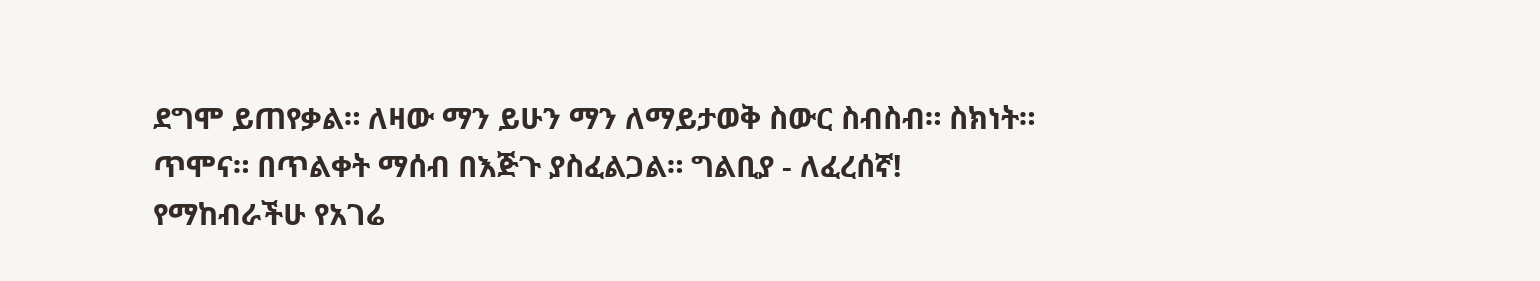ደግሞ ይጠየቃል። ለዛው ማን ይሁን ማን ለማይታወቅ ስውር ስብስብ። ስክነት። ጥሞና። በጥልቀት ማሰብ በእጅጉ ያስፈልጋል። ግልቢያ - ለፈረሰኛ!
የማከብራችሁ የአገሬ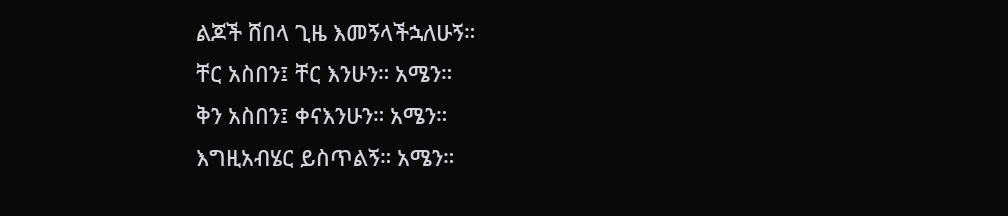ልጆች ሸበላ ጊዜ እመኝላችኋለሁኝ።
ቸር አስበን፤ ቸር እንሁን። አሜን።
ቅን አስበን፤ ቀናእንሁን። አሜን።
እግዚአብሄር ይስጥልኝ። አሜን።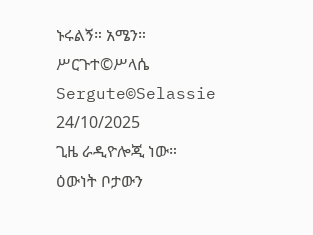ኑሩልኝ። አሜን።
ሥርጉተ©ሥላሴ
Sergute©Selassie
24/10/2025
ጊዜ ራዲዮሎጂ ነው።
ዕውነት ቦታውን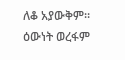ለቆ አያውቅም።
ዕውነት ወረፋም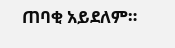ጠባቂ አይደለም።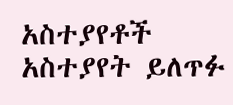አስተያየቶች
አስተያየት ይለጥፉ